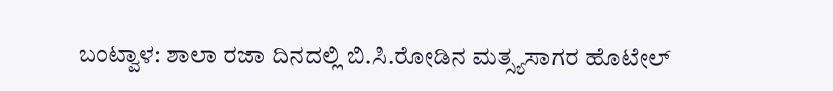ಬಂಟ್ವಾಳ: ಶಾಲಾ ರಜಾ ದಿನದಲ್ಲಿ ಬಿ.ಸಿ.ರೋಡಿನ ಮತ್ಸ್ಯಸಾಗರ ಹೊಟೇಲ್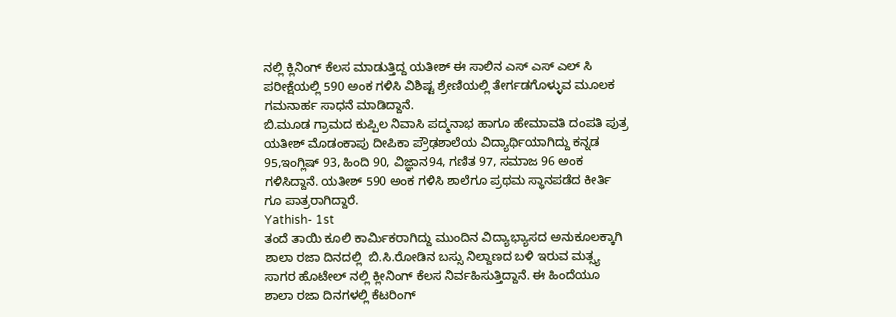ನಲ್ಲಿ ಕ್ಲಿನಿಂಗ್ ಕೆಲಸ ಮಾಡುತ್ತಿದ್ದ ಯತೀಶ್ ಈ ಸಾಲಿನ ಎಸ್ ಎಸ್ ಎಲ್ ಸಿ ಪರೀಕ್ಷೆಯಲ್ಲಿ 590 ಅಂಕ ಗಳಿಸಿ ವಿಶಿಷ್ಟ ಶ್ರೇಣಿಯಲ್ಲಿ ತೇರ್ಗಡಗೊಳ್ಳುವ ಮೂಲಕ ಗಮನಾರ್ಹ ಸಾಧನೆ ಮಾಡಿದ್ದಾನೆ.
ಬಿ.ಮೂಡ ಗ್ರಾಮದ ಕುಪ್ಪಿಲ ನಿವಾಸಿ ಪದ್ಮನಾಭ ಹಾಗೂ ಹೇಮಾವತಿ ದಂಪತಿ ಪುತ್ರ ಯತೀಶ್ ಮೊಡಂಕಾಪು ದೀಪಿಕಾ ಪ್ರೌಢಶಾಲೆಯ ವಿದ್ಯಾರ್ಥಿಯಾಗಿದ್ದು ಕನ್ನಡ 95,ಇಂಗ್ಲಿಷ್ 93, ಹಿಂದಿ 90, ವಿಜ್ಞಾನ94, ಗಣಿತ 97, ಸಮಾಜ 96 ಅಂಕ ಗಳಿಸಿದ್ದಾನೆ. ಯತೀಶ್ 590 ಅಂಕ ಗಳಿಸಿ ಶಾಲೆಗೂ ಪ್ರಥಮ ಸ್ಥಾನಪಡೆದ ಕೀರ್ತಿ ಗೂ ಪಾತ್ರರಾಗಿದ್ದಾರೆ.
Yathish- 1st
ತಂದೆ ತಾಯಿ ಕೂಲಿ ಕಾರ್ಮಿಕರಾಗಿದ್ದು ಮುಂದಿನ ವಿದ್ಯಾಭ್ಯಾಸದ ಅನುಕೂಲಕ್ಕಾಗಿ ಶಾಲಾ ರಜಾ ದಿನದಲ್ಲಿ  ಬಿ.ಸಿ.ರೋಡಿನ ಬಸ್ಸು ನಿಲ್ದಾಣದ ಬಳಿ ಇರುವ ಮತ್ಸ್ಯ ಸಾಗರ ಹೊಟೇಲ್ ನಲ್ಲಿ ಕ್ಲೀನಿಂಗ್ ಕೆಲಸ ನಿರ್ವಹಿಸುತ್ತಿದ್ದಾನೆ. ಈ ಹಿಂದೆಯೂ ಶಾಲಾ ರಜಾ ದಿನಗಳಲ್ಲಿ ಕೆಟರಿಂಗ್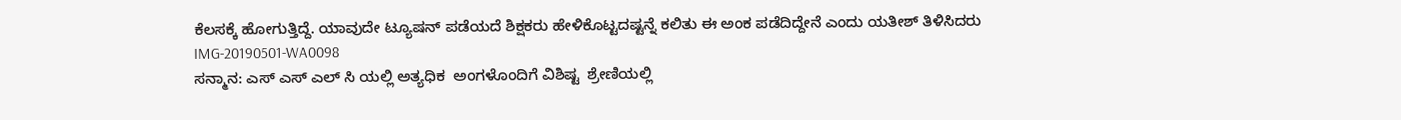ಕೆಲಸಕ್ಕೆ ಹೋಗುತ್ತಿದ್ದೆ. ಯಾವುದೇ ಟ್ಯೂಷನ್ ಪಡೆಯದೆ ಶಿಕ್ಷಕರು ಹೇಳಿಕೊಟ್ಟದಷ್ಟನ್ನೆ ‌ಕಲಿತು ಈ ಅಂಕ ಪಡೆದಿದ್ದೇನೆ ಎಂದು ಯತೀಶ್ ತಿಳಿಸಿದರು
IMG-20190501-WA0098
ಸನ್ಮಾನ: ಎಸ್ ಎಸ್ ಎಲ್ ಸಿ ಯಲ್ಲಿ ಅತ್ಯಧಿಕ  ಅಂಗಳೊಂದಿಗೆ ವಿಶಿಷ್ಟ  ಶ್ರೇಣಿಯಲ್ಲಿ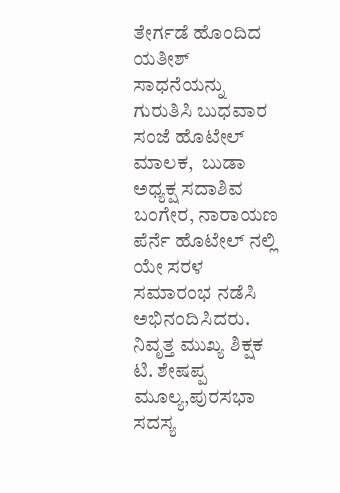ತೇರ್ಗಡೆ ಹೊಂದಿದ  ಯತೀಶ್ ಸಾಧನೆಯನ್ನು ಗುರುತಿಸಿ ಬುಧವಾರ  ಸಂಜೆ ಹೊಟೇಲ್ ಮಾಲಕ,  ಬುಡಾ ಅಧ್ಯಕ್ಷ ಸದಾಶಿವ ಬಂಗೇರ, ನಾರಾಯಣ ಪೆರ್ನೆ ಹೊಟೇಲ್ ನಲ್ಲಿ ಯೇ ಸರಳ ಸಮಾರಂಭ ನಡೆಸಿ ಅಭಿನಂದಿಸಿದರು.  ನಿವೃತ್ತ ಮುಖ್ಯ ಶಿಕ್ಷಕ ಟಿ. ಶೇಷಪ್ಪ ಮೂಲ್ಯ,ಪುರಸಭಾ ಸದಸ್ಯ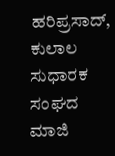ಹರಿಪ್ರಸಾದ್,  ಕುಲಾಲ ಸುಧಾರಕ ಸಂಘದ ಮಾಜಿ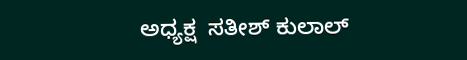ಅಧ್ಯಕ್ಷ  ಸತೀಶ್ ಕುಲಾಲ್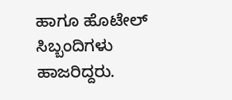ಹಾಗೂ ಹೊಟೇಲ್ ಸಿಬ್ಬಂದಿಗಳು ಹಾಜರಿದ್ದರು.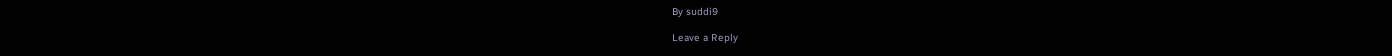By suddi9

Leave a Reply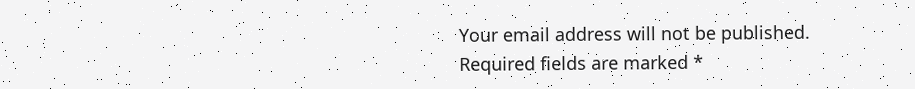Your email address will not be published. Required fields are marked *